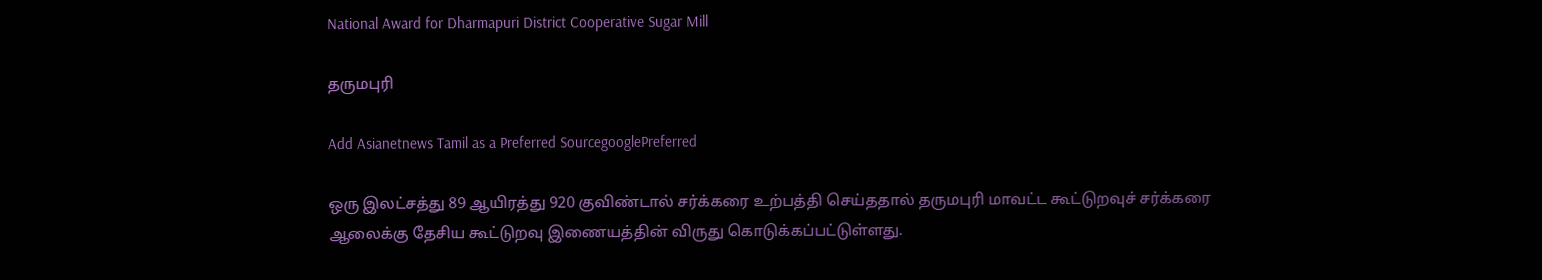National Award for Dharmapuri District Cooperative Sugar Mill

தருமபுரி

Add Asianetnews Tamil as a Preferred SourcegooglePreferred

ஒரு இலட்சத்து 89 ஆயிரத்து 920 குவிண்டால் சர்க்கரை உற்பத்தி செய்ததால் தருமபுரி மாவட்ட கூட்டுறவுச் சர்க்கரை ஆலைக்கு தேசிய கூட்டுறவு இணையத்தின் விருது கொடுக்கப்பட்டுள்ளது.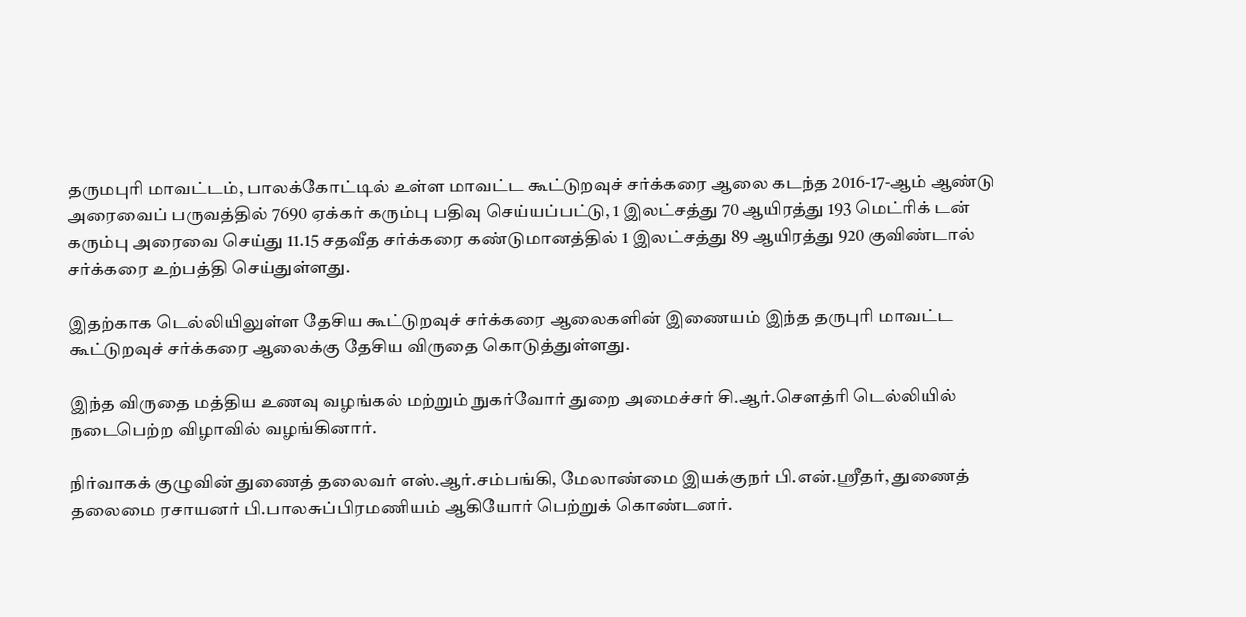தருமபுரி மாவட்டம், பாலக்கோட்டில் உள்ள மாவட்ட கூட்டுறவுச் சர்க்கரை ஆலை கடந்த 2016-17-ஆம் ஆண்டு அரைவைப் பருவத்தில் 7690 ஏக்கர் கரும்பு பதிவு செய்யப்பட்டு, 1 இலட்சத்து 70 ஆயிரத்து 193 மெட்ரிக் டன் கரும்பு அரைவை செய்து 11.15 சதவீத சர்க்கரை கண்டுமானத்தில் 1 இலட்சத்து 89 ஆயிரத்து 920 குவிண்டால் சர்க்கரை உற்பத்தி செய்துள்ளது.

இதற்காக டெல்லியிலுள்ள தேசிய கூட்டுறவுச் சர்க்கரை ஆலைகளின் இணையம் இந்த தருபுரி மாவட்ட கூட்டுறவுச் சர்க்கரை ஆலைக்கு தேசிய விருதை கொடுத்துள்ளது.

இந்த விருதை மத்திய உணவு வழங்கல் மற்றும் நுகர்வோர் துறை அமைச்சர் சி.ஆர்.செளத்ரி டெல்லியில் நடைபெற்ற விழாவில் வழங்கினார்.

நிர்வாகக் குழுவின் துணைத் தலைவர் எஸ்.ஆர்.சம்பங்கி, மேலாண்மை இயக்குநர் பி.என்.ஸ்ரீதர், துணைத் தலைமை ரசாயனர் பி.பாலசுப்பிரமணியம் ஆகியோர் பெற்றுக் கொண்டனர்.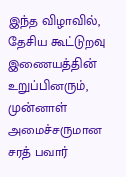இந்த விழாவில், தேசிய கூட்டுறவு இணையத்தின் உறுப்பினரும், முன்னாள் அமைச்சருமான சரத் பவார்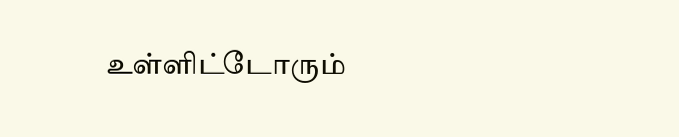உள்ளிட்டோரும்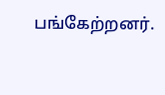பங்கேற்றனர்.